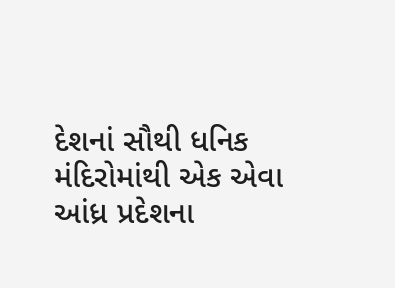દેશનાં સૌથી ધનિક મંદિરોમાંથી એક એવા આંધ્ર પ્રદેશના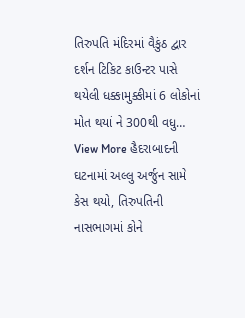તિરુપતિ મંદિરમાં વૈકુંઠ દ્વાર દર્શન ટિકિટ કાઉન્ટર પાસે થયેલી ધક્કામુક્કીમાં 6 લોકોનાં મોત થયાં ને 300થી વધુ…
View More હૈદરાબાદની ઘટનામાં અલ્લુ અર્જુન સામે કેસ થયો, તિરુપતિની નાસભાગમાં કોને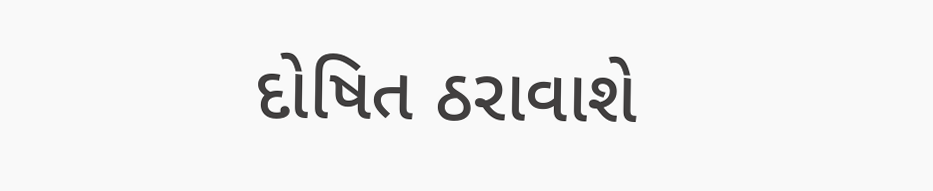દોષિત ઠરાવાશે